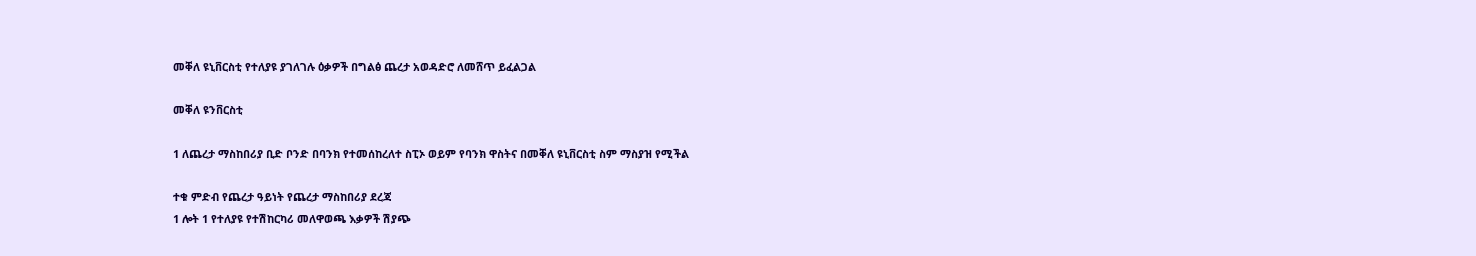መቐለ ዩኒቨርስቲ የተለያዩ ያገለገሉ ዕቃዎች በግልፅ ጨረታ አወዳድሮ ለመሸጥ ይፈልጋል

መቐለ ዩንቨርስቲ

1 ለጨረታ ማስከበሪያ ቢድ ቦንድ በባንክ የተመሰከረለተ ስፒኦ ወይም የባንክ ዋስትና በመቐለ ዩኒቨርስቲ ስም ማስያዝ የሚችል

ተቁ ምድብ የጨረታ ዓይነት የጨረታ ማስከበሪያ ደረጃ
1 ሎት 1 የተለያዩ የተሽከርካሪ መለዋወጫ እቃዎች ሽያጭ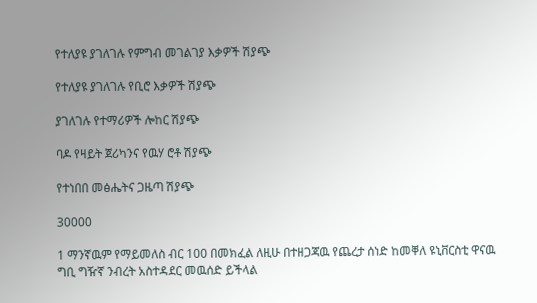የተለያዩ ያገለገሉ የምግብ መገልገያ እቃዎች ሽያጭ

የተለያዩ ያገለገሉ የቢሮ እቃዎች ሽያጭ

ያገለገሉ የተማሪዎች ሎከር ሽያጭ

ባዶ የዛይት ጀሪካንና የዉሃ ሮቶ ሽያጭ

የተነበበ መፅሔትና ጋዜጣ ሽያጭ

30000

1 ማንኛዉም የማይመለስ ብር 100 በመክፈል ለዚሁ በተዘጋጃዉ የጨረታ ሰነድ ከመቐለ ዩኒቨርስቲ ዋናዉ ግቢ ግዥኛ ንብረት አስተዳደር መዉሰድ ይችላል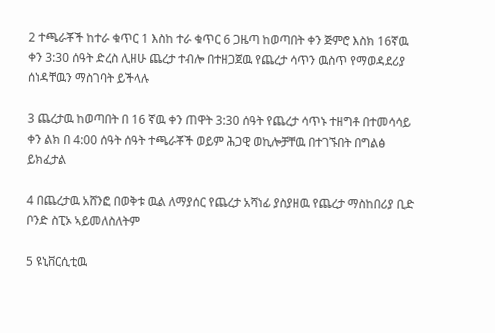2 ተጫራቾች ከተራ ቁጥር 1 እስከ ተራ ቁጥር 6 ጋዜጣ ከወጣበት ቀን ጅምሮ እስክ 16ኛዉ ቀን 3:30 ሰዓት ድረስ ሊዘሁ ጨረታ ተብሎ በተዘጋጀዉ የጨረታ ሳጥን ዉስጥ የማወዳደሪያ ሰነዳቸዉን ማስገባት ይችላሉ

3 ጨረታዉ ከወጣበት በ 16 ኛዉ ቀን ጠዋት 3:30 ሰዓት የጨረታ ሳጥኑ ተዘግቶ በተመሳሳይ ቀን ልክ በ 4:00 ሰዓት ሰዓት ተጫራቾች ወይም ሕጋዊ ወኪሎቻቸዉ በተገኙበት በግልፅ ይክፈታል

4 በጨረታዉ አሸንፎ በወቅቱ ዉል ለማያሰር የጨረታ አሻነፊ ያስያዘዉ የጨረታ ማስከበሪያ ቢድ ቦንድ ስፒኦ ኣይመለስለትም

5 ዩኒቨርሲቲዉ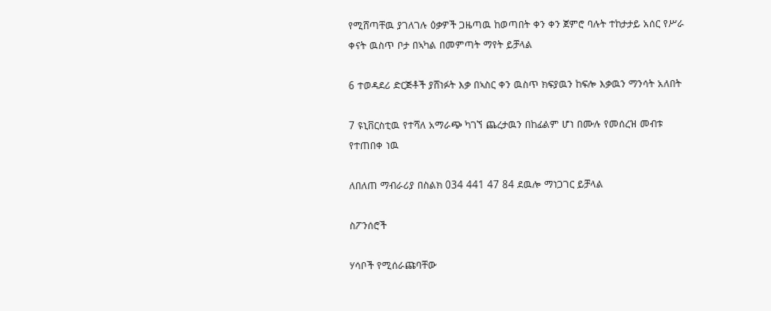የሚሸጣቸዉ ያገለገሉ ዕቃዎች ጋዜጣዉ ከወጣበት ቀን ቀን ጀምሮ ባሉት ተከታታይ አሰር የሥራ ቀናት ዉስጥ ቦታ በኣካል በመምጣት ማየት ይቻላል

6 ተወዳደሪ ድርጅቶች ያሸነፉት እቃ በኣስር ቀን ዉስጥ ክፍያዉን ከፍሎ እቃዉን ማንሳት አለበት

7 ዩኒቨርስቲዉ የተሻለ አማራጭ ካገኘ ጨረታዉን በከፊልም ሆነ በሙሉ የመሰረዝ መብቱ የተጠበቀ ነዉ

ለበለጠ ማብራሪያ በስልክ 034 441 47 84 ደዉሎ ማነጋገር ይቻላል

ስፖንሰሮች

ሃሳቦች የሚሰራጩባቸው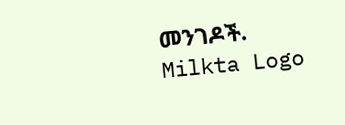መንገዶች.
Milkta Logo